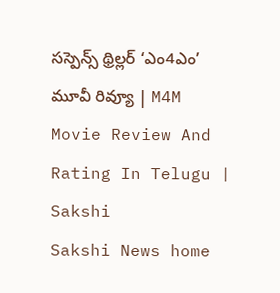సస్పెన్స్ థ్రిల్లర్ ‘ఎం4ఎం’ మూవీ రివ్యూ | M4M Movie Review And Rating In Telugu | Sakshi
Sakshi News home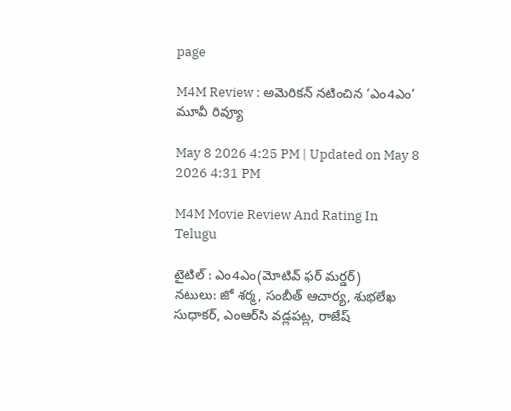page

M4M Review : అమెరికన్‌ నటించిన ‘ఎం4ఎం’ మూవీ రివ్యూ

May 8 2026 4:25 PM | Updated on May 8 2026 4:31 PM

M4M Movie Review And Rating In Telugu

టైటిల్‌ : ఎం4ఎం(మోటివ్ ఫర్ మర్డర్)
న‌టులు: జో శర్మ, సంబీత్ ఆచార్య, శుభలేఖ సుధాకర్, ఎంఆర్‌సి వడ్లపట్ల, రాజేష్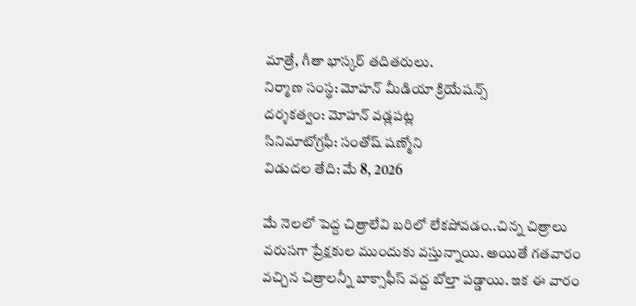మాత్రే, గీతా భాస్కర్ త‌దిత‌రులు.
నిర్మాణ సంస్థ: మోహన్ మీడియా క్రియేషన్స్
దర్శకత్వం: మోహన్ వడ్లపట్ల
సినిమాటోగ్రఫీ: సంతోష్‌ షణ్మోని
విడుదల తేది: మే 8, 2026

మే నెలలో పెద్ద చిత్రాలేవి బరిలో లేకపోవడం..చిన్న చిత్రాలు వరుసగా ప్రేక్షకుల ముందుకు వస్తున్నాయి. అయితే గతవారం వచ్చిన చిత్రాలన్నీ బాక్సాఫీస్‌ వద్ద బోల్తా పడ్డాయి. ఇక ఈ వారం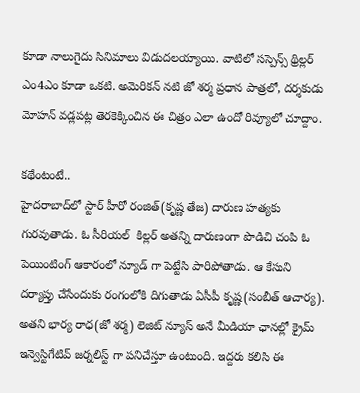కూడా నాలుగైదు సినిమాలు విడుదలయ్యాయి. వాటిలో సస్పెన్స్ థ్రిల్లర్ ఎం4ఎం కూడా ఒకటి. అమెరికన్ నటి జో శర్మ ప్రధాన పాత్రలో, దర్శకుడు మోహన్ వడ్లపట్ల తెరకెక్కించిన ఈ చిత్రం ఎలా ఉందో రివ్యూలో చూద్దాం.

కథేంటంటే..
హైదరాబాద్‌లో స్టార్‌ హీరో రంజిత్‌(కృష్ణ తేజ) దారుణ హత్యకు గురవుతాడు. ఓ సీరియల్‌  కిల్లర్ అతన్ని దారుణంగా పొడిచి చంపి ఓ పెయింటింగ్ ఆకారంలో న్యూడ్ గా పెట్టేసి పారిపోతాడు. ఆ కేసుని దర్యాప్తు చేసేందుకు రంగంలోకి దిగుతాడు ఏసీపీ కృష్ణ(సంబీత్ ఆచార్య). అతని భార్య రాధ(జో శర్మ) లెజిట్ న్యూస్ అనే మీడియా ఛానల్లో క్రైమ్ ఇన్వెస్టిగేటివ్ జర్నలిస్ట్ గా పనిచేస్తూ ఉంటుంది. ఇద్దరు కలిసి ఈ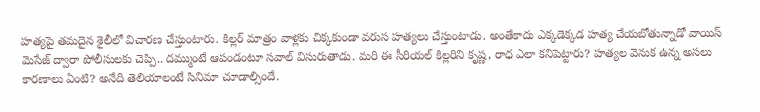హత్యపై తమదైన శైలీలో విచారణ చేస్తుంటారు. కిల్లర్‌ మాత్రం వాళ్లకు చిక్కకుండా వరుస హత్యలు చేస్తుంటాడు. అంతేకాదు ఎక్కడెక్కడ హత్య చేయబోతున్నాడో వాయిస్‌ మెసేజ్‌ ద్వారా పోలీసులకు చెప్పి.. దమ్ముంటే ఆపండంటూ సవాల్‌ విసురుతాడు. మరి ఈ సీరియల్‌ కిల్లరిని కృష్ణ, రాధ ఎలా కనిపెట్టారు? హత్యల వెనుక ఉన్న అసలు కారణాలు ఏంటి? అనేది తెలియాలంటే సినిమా చూడాల్సిందే.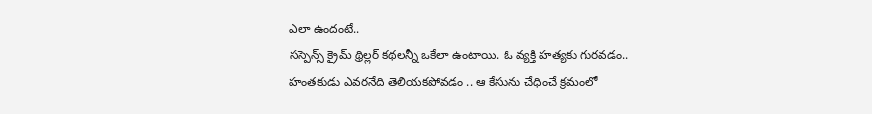ఎలా ఉందంటే..
సస్పెన్స్ క్రైమ్‌ థ్రిల్లర్ కథలన్నీ ఒకేలా ఉంటాయి. ఓ వ్యక్తి హత్యకు గురవడం.. హంతకుడు ఎవరనేది తెలియకపోవడం .. ఆ కేసును చేధించే క్రమంలో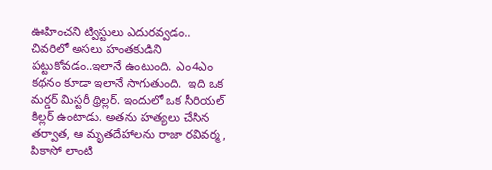ఊహించని ట్విస్టులు ఎదురవ్వడం.. చివరిలో అసలు హంతకుడిని పట్టుకోవడం..ఇలానే ఉంటుంది. ఎం4ఎం కథనం కూడా ఇలానే సాగుతుంది.  ఇది ఒక మర్డర్ మిస్టరీ థ్రిల్లర్. ఇందులో ఒక సీరియల్ కిల్లర్ ఉంటాడు. అతను హత్యలు చేసిన తర్వాత, ఆ మృతదేహాలను రాజా రవివర్మ, పికాసో లాంటి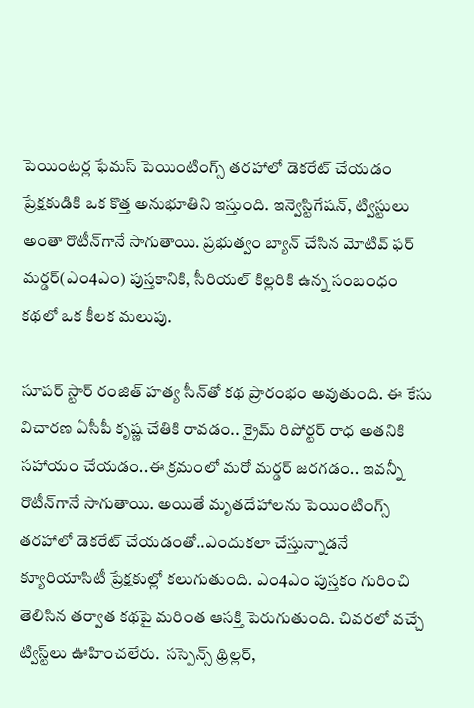పెయింటర్ల ఫేమ‌స్ పెయింటింగ్స్ తరహాలో డెకరేట్ చేయడం ప్రేక్షకుడికి ఒక కొత్త అనుభూతిని ఇస్తుంది. ఇన్వెస్టిగేషన్‌, ట్విస్టులు అంతా రొటీన్‌గానే సాగుతాయి. ప్రభుత్వం బ్యాన్‌ చేసిన మోటివ్ ఫర్ మర్డర్(ఎం4ఎం) పుస్తకానికి, సీరియల్‌ కిల్లరికి ఉన్న సంబంధం కథలో ఒక కీలక మలుపు.

సూపర్‌ స్టార్‌ రంజిత్‌ హత్య సీన్‌తో కథ ప్రారంభం అవుతుంది. ఈ కేసు విచారణ ఏసీపీ కృష్ణ చేతికి రావడం.. క్రైమ్‌ రిపోర్టర్‌ రాధ అతనికి సహాయం చేయడం..ఈ క్రమంలో మరో మర్డర్‌ జరగడం.. ఇవన్నీ రొటీన్‌గానే సాగుతాయి. అయితే మృతదేహాలను పెయింటింగ్స్ తరహాలో డెకరేట్ చేయడంతో..ఎందుకలా చేస్తున్నాడనే క్యూరియాసిటీ ప్రేక్షకుల్లో కలుగుతుంది. ఎం4ఎం పుస్తకం గురించి తెలిసిన తర్వాత కథపై మరింత ఆసక్తి పెరుగుతుంది. చివరలో వచ్చే ట్విస్ట్‌లు ఊహించలేరు.  సస్పెన్స్ థ్రిల్లర్,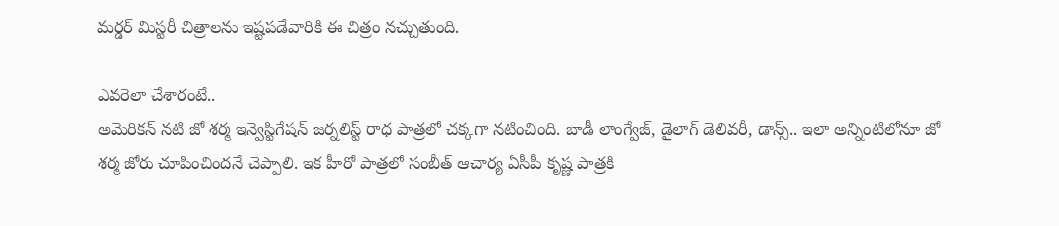మర్డర్ మిస్టరీ చిత్రాలను ఇష్టపడేవారికి ఈ చిత్రం నచ్చుతుంది.

ఎవరెలా చేశారంటే..
అమెరికన్ నటి జో శర్మ ఇన్వెస్టిగేషన్ జర్నలిస్ట్ రాధ పాత్రలో చ‌క్క‌గా నటించింది. బాడీ లాంగ్వేజ్, డైలాగ్ డెలివరీ, డాన్స్.. ఇలా అన్నింటిలోనూ జో శ‌ర్మ జోరు చూపించింద‌నే చెప్పాలి. ఇక హీరో పాత్ర‌లో సంబీత్ ఆచార్య ఏసీపీ కృష్ణ పాత్రకి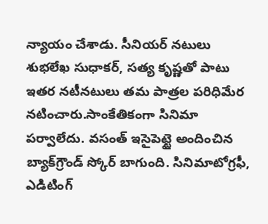న్యాయం చేశాడు. సీనియర్ నటులు శుభలేఖ సుధాకర్, సత్య కృష్ణతో పాటు ఇత‌ర న‌టీన‌టులు త‌మ పాత్ర‌ల పరిధిమేర నటించారు.సాంకేతికంగా సినిమా పర్వాలేదు. వసంత్ ఇసైపెట్టై అందించిన బ్యాక్‌గ్రౌండ్ స్కోర్ బాగుంది. సినిమాటోగ్రఫీ, ఎడిటింగ్‌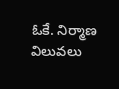ఓకే. నిర్మాణ విలువలు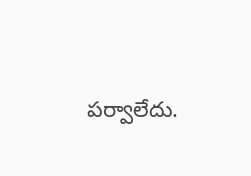పర్వాలేదు.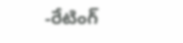-రేటింగ్‌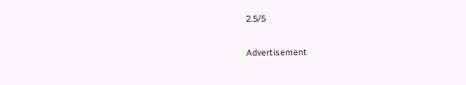2.5/5

Advertisement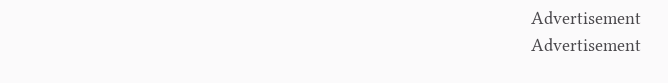Advertisement
Advertisement